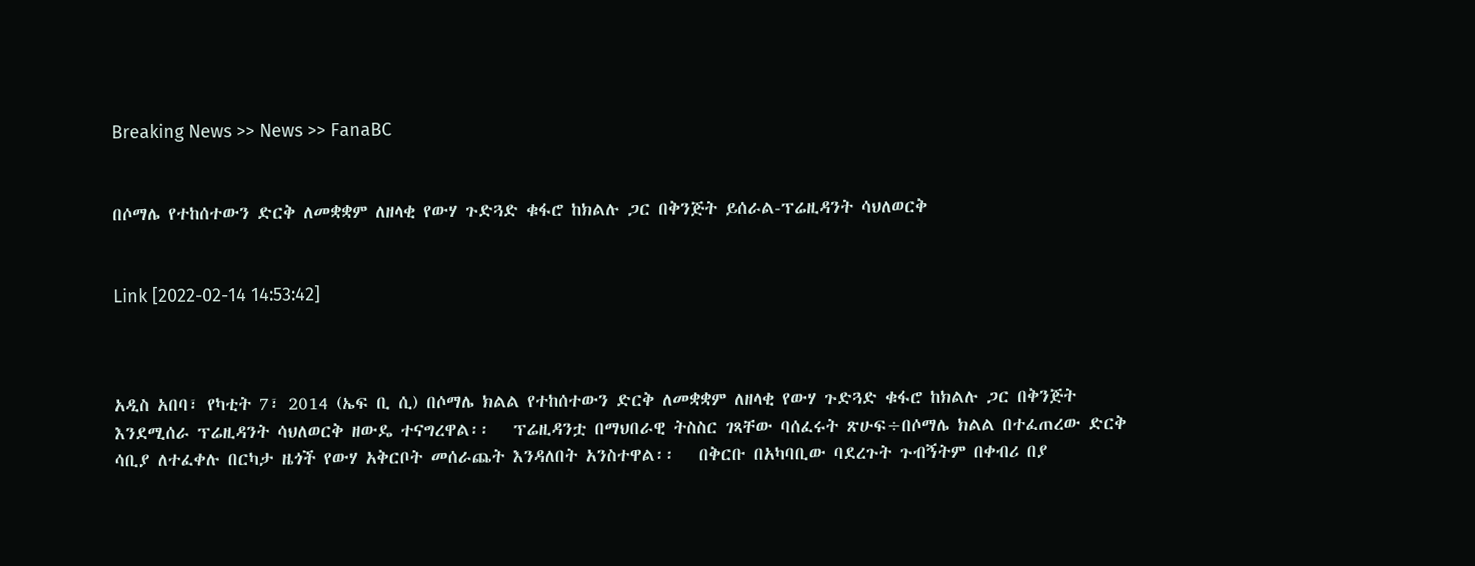Breaking News >> News >> FanaBC


በሶማሌ የተከሰተውን ድርቅ ለመቋቋም ለዘላቂ የውሃ ጉድጓድ ቁፋሮ ከክልሉ ጋር በቅንጅት ይሰራል-ፕሬዚዳንት ሳህለወርቅ


Link [2022-02-14 14:53:42]



አዲስ አበባ፣ የካቲት 7፣ 2014 (ኤፍ ቢ ሲ) በሶማሌ ክልል የተከሰተውን ድርቅ ለመቋቋም ለዘላቂ የውሃ ጉድጓድ ቁፋሮ ከክልሉ ጋር በቅንጅት እንደሚሰራ ፕሬዚዳንት ሳህለወርቅ ዘውዴ ተናግረዋል፡፡   ፕሬዚዳንቷ በማህበራዊ ትስስር ገጻቸው ባሰፈሩት ጽሁፍ÷በሶማሌ ክልል በተፈጠረው ድርቅ ሳቢያ ለተፈቀሉ በርካታ ዜጎች የውሃ አቅርቦት መሰራጨት እንዳለበት አንስተዋል፡፡   በቅርቡ በአካባቢው ባደረጉት ጉብኝትም በቀብሪ በያ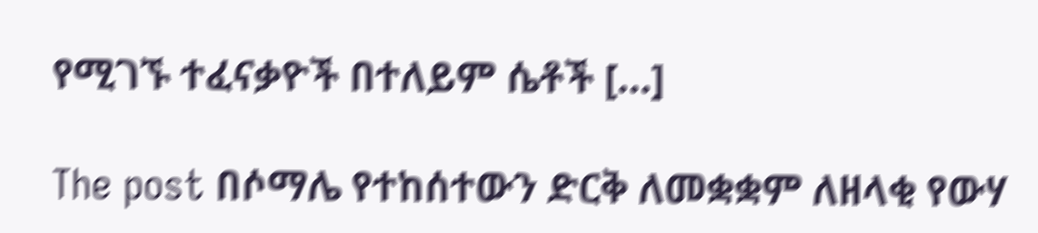የሚገኙ ተፈናቃዮች በተለይም ሴቶች […]

The post በሶማሌ የተከሰተውን ድርቅ ለመቋቋም ለዘላቂ የውሃ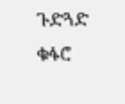ጉድጓድ ቁፋሮ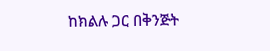ከክልሉ ጋር በቅንጅት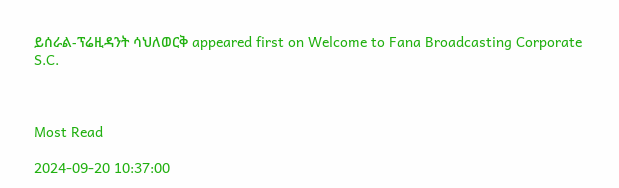ይሰራል-ፕሬዚዳንት ሳህለወርቅ appeared first on Welcome to Fana Broadcasting Corporate S.C.



Most Read

2024-09-20 10:37:00